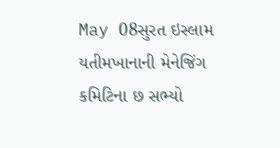May 08સુરત ઇસ્લામ યતીમખાનાની મેનેજિંગ કમિટિના છ સભ્યો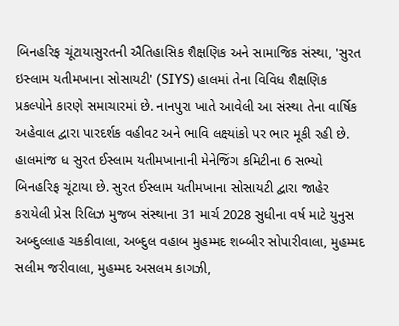બિનહરિફ ચૂંટાયાસુરતની ઐતિહાસિક શૈક્ષણિક અને સામાજિક સંસ્થા, 'સુરત ઇસ્લામ યતીમખાના સોસાયટી' (SIYS) હાલમાં તેના વિવિધ શૈક્ષણિક પ્રકલ્પોને કારણે સમાચારમાં છે. નાનપુરા ખાતે આવેલી આ સંસ્થા તેના વાર્ષિક અહેવાલ દ્વારા પારદર્શક વહીવટ અને ભાવિ લક્ષ્યાંકો પર ભાર મૂકી રહી છે. હાલમાંજ ધ સુરત ઈસ્લામ યતીમખાનાની મેનેજિંગ કમિટીના 6 સભ્યો બિનહરિફ ચૂંટાયા છે. સુરત ઈસ્લામ યતીમખાના સોસાયટી દ્વારા જાહેર કરાયેલી પ્રેસ રિલિઝ મુજબ સંસ્થાના 31 માર્ચ 2028 સુધીના વર્ષ માટે યુનુસ અબ્દુલ્લાહ ચકકીવાલા, અબ્દુલ વહાબ મુહમ્મદ શબ્બીર સોપારીવાલા, મુહમ્મદ સલીમ જરીવાલા, મુહમ્મદ અસલમ કાગઝી,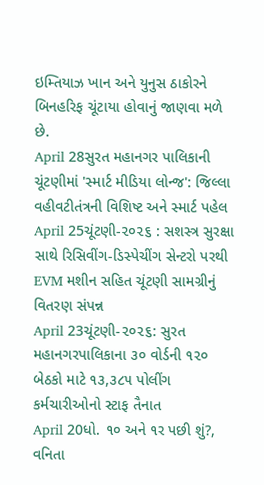ઇમ્તિયાઝ ખાન અને યુનુસ ઠાકોરને બિનહરિફ ચૂંટાયા હોવાનું જાણવા મળે છે.
April 28સુરત મહાનગર પાલિકાની ચૂંટણીમાં 'સ્માર્ટ મીડિયા લોન્જ': જિલ્લા વહીવટીતંત્રની વિશિષ્ટ અને સ્માર્ટ પહેલ
April 25ચૂંટણી-૨૦૨૬ : સશસ્ત્ર સુરક્ષા સાથે રિસિવીંગ-ડિસ્પેચીંગ સેન્ટરો પરથી EVM મશીન સહિત ચૂંટણી સામગ્રીનું વિતરણ સંપન્ન
April 23ચૂંટણી-૨૦૨૬: સુરત મહાનગરપાલિકાના ૩૦ વોર્ડની ૧૨૦ બેઠકો માટે ૧૩,૩૮૫ પોલીંગ કર્મચારીઓનો સ્ટાફ તૈનાત
April 20ધો. ૧૦ અને ૧ર પછી શું?, વનિતા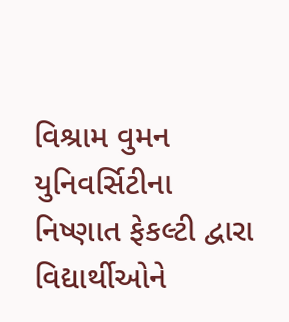વિશ્રામ વુમન યુનિવર્સિટીના નિષ્ણાત ફેકલ્ટી દ્વારા વિદ્યાર્થીઓને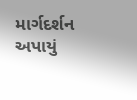માર્ગદર્શન અપાયું